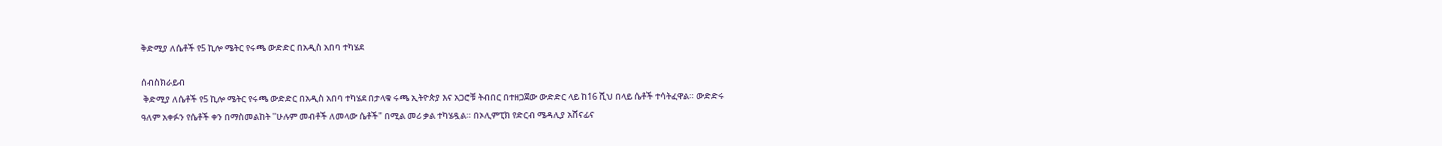ቅድሚያ ለሴቶች የ5 ኪሎ ሜትር የሩጫ ውድድር በአዲስ አበባ ተካሄደ

ሰብስክራይብ
 ቅድሚያ ለሴቶች የ5 ኪሎ ሜትር የሩጫ ውድድር በአዲስ አበባ ተካሄደ በታላቁ ሩጫ ኢትዮጵያ እና አጋሮቹ ትብበር በተዘጋጀው ውድድር ላይ ከ16 ሺህ በላይ ሴቶች ተሳትፈዋል። ውድድሩ ዓለም አቀፉን የሴቶች ቀን በማስመልከት ''ሁሉም መብቶች ለመላው ሴቶች" በሚል መሪ ቃል ተካሄዷል። በኦሊምፒክ የድርብ ሜዳሊያ አሸናፊና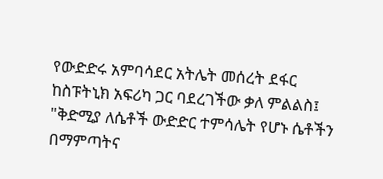የውድድሩ አምባሳደር አትሌት መሰረት ደፋር ከስፑትኒክ አፍሪካ ጋር ባደረገችው ቃለ ምልልስ፤ "ቅድሚያ ለሴቶች ውድድር ተምሳሌት የሆኑ ሴቶችን በማምጣትና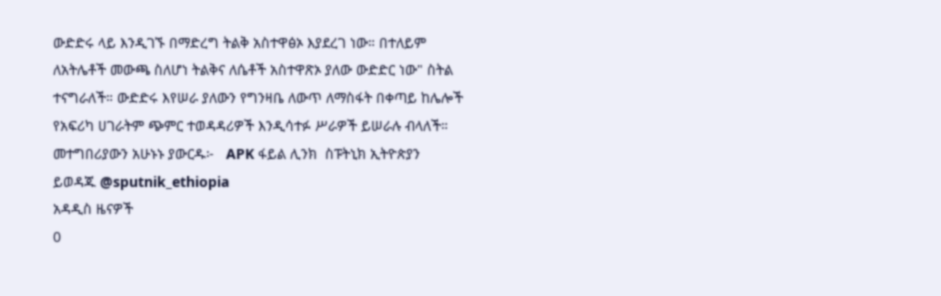ውድድሩ ላይ እንዲገኙ በማድረግ ትልቅ አስተዋፅኦ እያደረገ ነው። በተለይም ለአትሌቶች መውጫ ስለሆነ ትልቅና ለሴቶች አስተዋጽኦ ያለው ውድድር ነው" ስትል ተናግራለች። ውድድሩ እየሠራ ያለውን የግንዛቤ ለውጥ ለማስፋት በቀጣይ ከሌሎች የአፍሪካ ሀገራትም ጭምር ተወዳዳሪዎች እንዲሳተፉ ሥራዎች ይሠራሉ ብላለች። መተግበሪያውን አሁኑኑ ያውርዱ፦   APK ፋይል ሊንክ  ስፑትኒክ ኢትዮጵያን ይወዳጁ @sputnik_ethiopia
አዳዲስ ዜናዎች
0